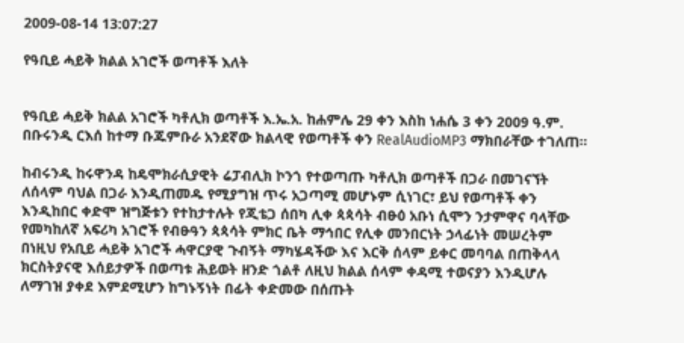2009-08-14 13:07:27

የዓቢይ ሓይቅ ክልል አገሮች ወጣቶች እለት


የዓቢይ ሓይቅ ክልል አገሮች ካቶሊክ ወጣቶች እ.ኤ.አ. ከሐምሌ 29 ቀን እስከ ነሐሴ 3 ቀን 2009 ዓ.ም. በቡሩንዲ ርእሰ ከተማ ቡጁምቡራ አንደኛው ክልላዊ የወጣቶች ቀን RealAudioMP3 ማክበራቸው ተገለጠ።

ከብሩንዲ ከሩዋንዳ ከዴሞክራሲያዊት ሬፓብሊክ ኮንጎ የተወጣጡ ካቶሊክ ወጣቶች በጋራ በመገናኘት ለሰላም ባህል በጋራ እንዲጠመዱ የሚያግዝ ጥሩ አጋጣሚ መሆኑም ሲነገር፣ ይህ የወጣቶች ቀን እንዲከበር ቀድሞ ዝግጅቱን የተከታተሉት የጂቴጋ ሰበካ ሊቀ ጳጳሳት ብፁዕ አቡነ ሲሞን ንታምዋና ባላቸው የመካከለኛ አፍሪካ አገሮች የብፁዓን ጳጳሳት ምክር ቤት ማኅበር የሊቀ መንበርነት ኃላፊነት መሠረትም በነዚህ የአቢይ ሓይቅ አገሮች ሓዋርያዊ ጉብኝት ማካሄዳችው እና እርቅ ሰላም ይቀር መባባል በጠቅላላ ክርስትያናዊ እሰይታዎች በወጣቱ ሕይወት ዘንድ ጎልቶ ለዚህ ክልል ሰላም ቀዳሚ ተወናያን እንዲሆሉ ለማገዝ ያቀደ እምደሚሆን ከግኑኝነት በፊት ቀድመው በሰጡት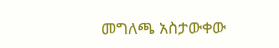መግለጫ አስታውቀው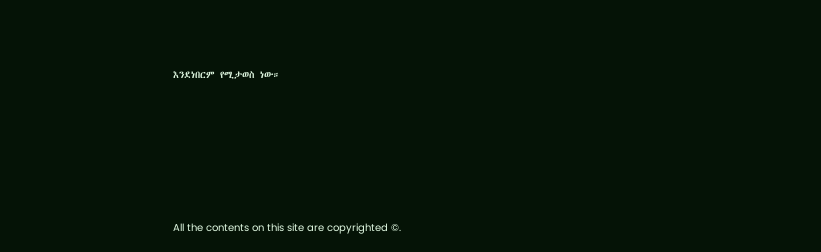እንደነበርም የሚታወስ ነው።








All the contents on this site are copyrighted ©.